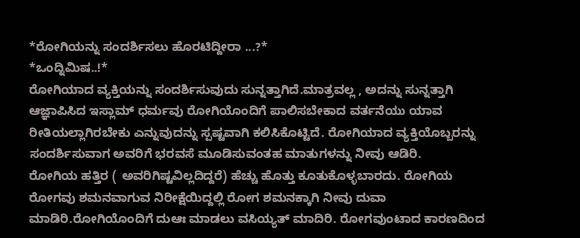*ರೋಗಿಯನ್ನು ಸಂದರ್ಶಿಸಲು ಹೊರಟಿದ್ದೀರಾ ...?*
*ಒಂದ್ನಿಮಿಷ..!*
ರೋಗಿಯಾದ ವ್ಯಕ್ತಿಯನ್ನು ಸಂದರ್ಶಿಸುವುದು ಸುನ್ನತ್ತಾಗಿದೆ.ಮಾತ್ರವಲ್ಲ , ಅದನ್ನು ಸುನ್ನತ್ತಾಗಿ ಆಜ್ಞಾಪಿಸಿದ ಇಸ್ಲಾಮ್ ಧರ್ಮವು ರೋಗಿಯೊಂದಿಗೆ ಪಾಲಿಸಬೇಕಾದ ವರ್ತನೆಯು ಯಾವ ರೀತಿಯಲ್ಲಾಗಿರಬೇಕು ಎನ್ನುವುದನ್ನು ಸ್ಪಷ್ಟವಾಗಿ ಕಲಿಸಿಕೊಟ್ಟಿದೆ. ರೋಗಿಯಾದ ವ್ಯಕ್ತಿಯೊಬ್ಬರನ್ನು ಸಂದರ್ಶಿಸುವಾಗ ಅವರಿಗೆ ಭರವಸೆ ಮೂಡಿಸುವಂತಹ ಮಾತುಗಳನ್ನು ನೀವು ಆಡಿರಿ.
ರೋಗಿಯ ಹತ್ತಿರ ( ಅವರಿಗಿಷ್ಟವಿಲ್ಲದಿದ್ದರೆ) ಹೆಚ್ಚು ಹೊತ್ತು ಕೂತುಕೊಳ್ಳಬಾರದು. ರೋಗಿಯ ರೋಗವು ಶಮನವಾಗುವ ನಿರೀಕ್ಷೆಯಿದ್ದಲ್ಲಿ ರೋಗ ಶಮನಕ್ಕಾಗಿ ನೀವು ದುವಾ ಮಾಡಿರಿ.ರೋಗಿಯೊಂದಿಗೆ ದುಆಃ ಮಾಡಲು ವಸಿಯ್ಯತ್ ಮಾದಿರಿ. ರೋಗವುಂಟಾದ ಕಾರಣದಿಂದ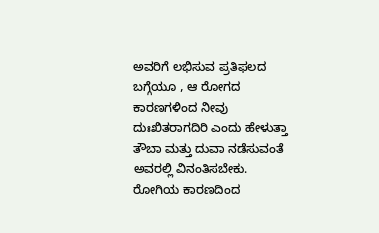ಅವರಿಗೆ ಲಭಿಸುವ ಪ್ರತಿಫಲದ ಬಗ್ಗೆಯೂ , ಆ ರೋಗದ ಕಾರಣಗಳಿಂದ ನೀವು ದುಃಖಿತರಾಗದಿರಿ ಎಂದು ಹೇಳುತ್ತಾ ತೌಬಾ ಮತ್ತು ದುವಾ ನಡೆಸುವಂತೆ ಅವರಲ್ಲಿ ವಿನಂತಿಸಬೇಕು.
ರೋಗಿಯ ಕಾರಣದಿಂದ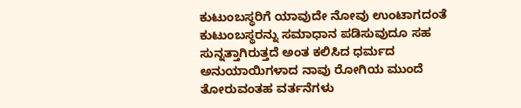ಕುಟುಂಬಸ್ಥರಿಗೆ ಯಾವುದೇ ನೋವು ಉಂಟಾಗದಂತೆ ಕುಟುಂಬಸ್ಥರನ್ನು ಸಮಾಧಾನ ಪಡಿಸುವುದೂ ಸಹ ಸುನ್ನತ್ತಾಗಿರುತ್ತದೆ ಅಂತ ಕಲಿಸಿದ ಧರ್ಮದ ಅನುಯಾಯಿಗಳಾದ ನಾವು ರೋಗಿಯ ಮುಂದೆ ತೋರುವಂತಹ ವರ್ತನೆಗಳು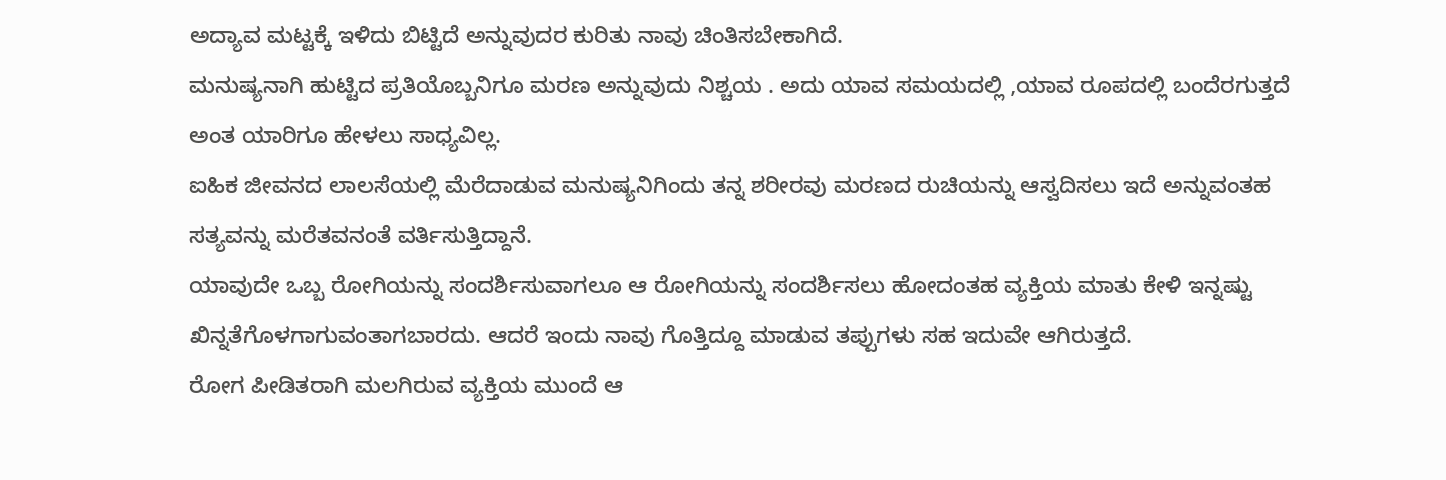ಅದ್ಯಾವ ಮಟ್ಟಕ್ಕೆ ಇಳಿದು ಬಿಟ್ಟಿದೆ ಅನ್ನುವುದರ ಕುರಿತು ನಾವು ಚಿಂತಿಸಬೇಕಾಗಿದೆ.
ಮನುಷ್ಯನಾಗಿ ಹುಟ್ಟಿದ ಪ್ರತಿಯೊಬ್ಬನಿಗೂ ಮರಣ ಅನ್ನುವುದು ನಿಶ್ಚಯ . ಅದು ಯಾವ ಸಮಯದಲ್ಲಿ ,ಯಾವ ರೂಪದಲ್ಲಿ ಬಂದೆರಗುತ್ತದೆ ಅಂತ ಯಾರಿಗೂ ಹೇಳಲು ಸಾಧ್ಯವಿಲ್ಲ.
ಐಹಿಕ ಜೀವನದ ಲಾಲಸೆಯಲ್ಲಿ ಮೆರೆದಾಡುವ ಮನುಷ್ಯನಿಗಿಂದು ತನ್ನ ಶರೀರವು ಮರಣದ ರುಚಿಯನ್ನು ಆಸ್ವದಿಸಲು ಇದೆ ಅನ್ನುವಂತಹ ಸತ್ಯವನ್ನು ಮರೆತವನಂತೆ ವರ್ತಿಸುತ್ತಿದ್ದಾನೆ.
ಯಾವುದೇ ಒಬ್ಬ ರೋಗಿಯನ್ನು ಸಂದರ್ಶಿಸುವಾಗಲೂ ಆ ರೋಗಿಯನ್ನು ಸಂದರ್ಶಿಸಲು ಹೋದಂತಹ ವ್ಯಕ್ತಿಯ ಮಾತು ಕೇಳಿ ಇನ್ನಷ್ಟು ಖಿನ್ನತೆಗೊಳಗಾಗುವಂತಾಗಬಾರದು. ಆದರೆ ಇಂದು ನಾವು ಗೊತ್ತಿದ್ದೂ ಮಾಡುವ ತಪ್ಪುಗಳು ಸಹ ಇದುವೇ ಆಗಿರುತ್ತದೆ.
ರೋಗ ಪೀಡಿತರಾಗಿ ಮಲಗಿರುವ ವ್ಯಕ್ತಿಯ ಮುಂದೆ ಆ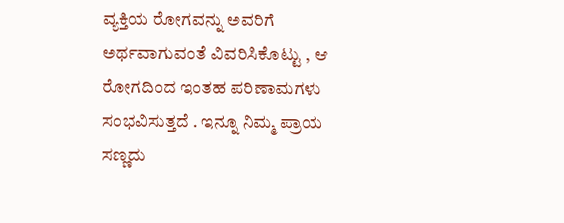ವ್ಯಕ್ತಿಯ ರೋಗವನ್ನು ಅವರಿಗೆ ಅರ್ಥವಾಗುವಂತೆ ವಿವರಿಸಿಕೊಟ್ಟು , ಆ ರೋಗದಿಂದ ಇಂತಹ ಪರಿಣಾಮಗಳು ಸಂಭವಿಸುತ್ತದೆ . ಇನ್ನೂ ನಿಮ್ಮ ಪ್ರಾಯ ಸಣ್ಣದು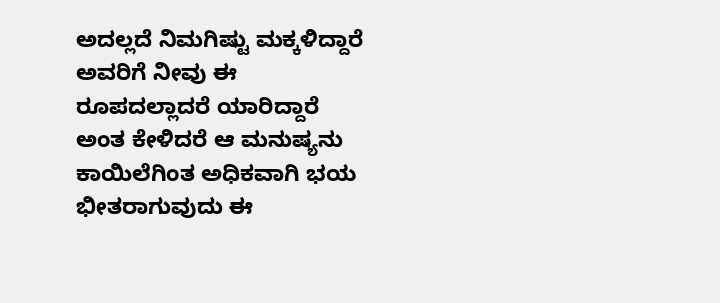ಅದಲ್ಲದೆ ನಿಮಗಿಷ್ಟು ಮಕ್ಕಳಿದ್ದಾರೆ ಅವರಿಗೆ ನೀವು ಈ ರೂಪದಲ್ಲಾದರೆ ಯಾರಿದ್ದಾರೆ ಅಂತ ಕೇಳಿದರೆ ಆ ಮನುಷ್ಯನು ಕಾಯಿಲೆಗಿಂತ ಅಧಿಕವಾಗಿ ಭಯ ಭೀತರಾಗುವುದು ಈ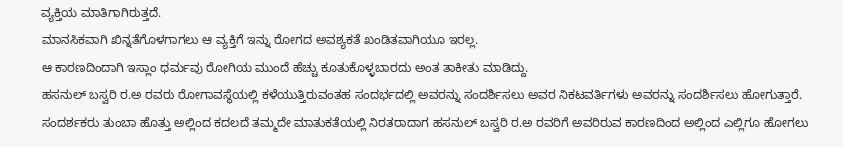ವ್ಯಕ್ತಿಯ ಮಾತಿಗಾಗಿರುತ್ತದೆ.
ಮಾನಸಿಕವಾಗಿ ಖಿನ್ನತೆಗೊಳಗಾಗಲು ಆ ವ್ಯಕ್ತಿಗೆ ಇನ್ನು ರೋಗದ ಅವಶ್ಯಕತೆ ಖಂಡಿತವಾಗಿಯೂ ಇರಲ್ಲ.
ಆ ಕಾರಣದಿಂದಾಗಿ ಇಸ್ಲಾಂ ಧರ್ಮವು ರೋಗಿಯ ಮುಂದೆ ಹೆಚ್ಚು ಕೂತುಕೊಳ್ಳಬಾರದು ಅಂತ ತಾಕೀತು ಮಾಡಿದ್ದು.
ಹಸನುಲ್ ಬಸ್ವರಿ ರ.ಅ ರವರು ರೋಗಾವಸ್ಥೆಯಲ್ಲಿ ಕಳೆಯುತ್ತಿರುವಂತಹ ಸಂದರ್ಭದಲ್ಲಿ ಅವರನ್ನು ಸಂದರ್ಶಿಸಲು ಅವರ ನಿಕಟವರ್ತಿಗಳು ಅವರನ್ನು ಸಂದರ್ಶಿಸಲು ಹೋಗುತ್ತಾರೆ. ಸಂದರ್ಶಕರು ತುಂಬಾ ಹೊತ್ತು ಅಲ್ಲಿಂದ ಕದಲದೆ ತಮ್ಮದೇ ಮಾತುಕತೆಯಲ್ಲಿ ನಿರತರಾದಾಗ ಹಸನುಲ್ ಬಸ್ವರಿ ರ.ಅ ರವರಿಗೆ ಅವರಿರುವ ಕಾರಣದಿಂದ ಅಲ್ಲಿಂದ ಎಲ್ಲಿಗೂ ಹೋಗಲು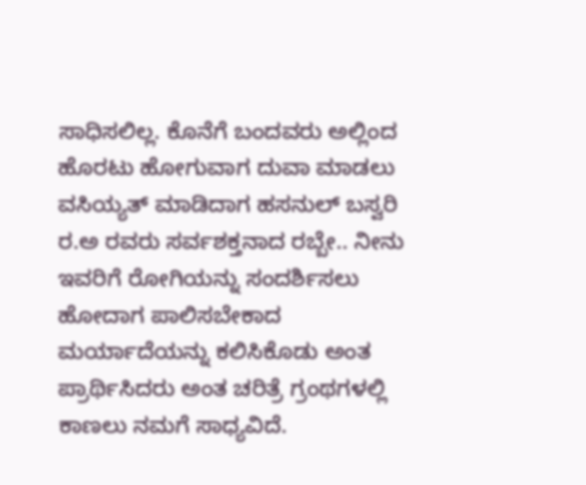ಸಾಧಿಸಲಿಲ್ಲ. ಕೊನೆಗೆ ಬಂದವರು ಅಲ್ಲಿಂದ ಹೊರಟು ಹೋಗುವಾಗ ದುವಾ ಮಾಡಲು ವಸಿಯ್ಯತ್ ಮಾಡಿದಾಗ ಹಸನುಲ್ ಬಸ್ವರಿ ರ.ಅ ರವರು ಸರ್ವಶಕ್ತನಾದ ರಬ್ಬೇ.. ನೀನು ಇವರಿಗೆ ರೋಗಿಯನ್ನು ಸಂದರ್ಶಿಸಲು ಹೋದಾಗ ಪಾಲಿಸಬೇಕಾದ ಮರ್ಯಾದೆಯನ್ನು ಕಲಿಸಿಕೊಡು ಅಂತ ಪ್ರಾರ್ಥಿಸಿದರು ಅಂತ ಚರಿತ್ರೆ ಗ್ರಂಥಗಳಲ್ಲಿ ಕಾಣಲು ನಮಗೆ ಸಾಧ್ಯವಿದೆ.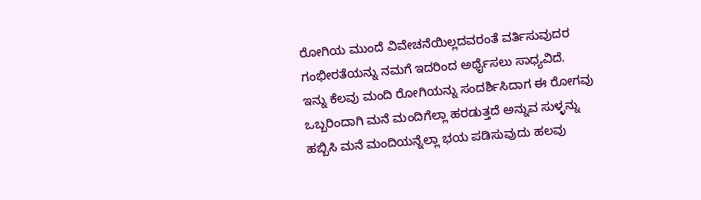ರೋಗಿಯ ಮುಂದೆ ವಿವೇಚನೆಯಿಲ್ಲದವರಂತೆ ವರ್ತಿಸುವುದರ ಗಂಭೀರತೆಯನ್ನು ನಮಗೆ ಇದರಿಂದ ಅರ್ಥೈಸಲು ಸಾಧ್ಯವಿದೆ.
ಇನ್ನು ಕೆಲವು ಮಂದಿ ರೋಗಿಯನ್ನು ಸಂದರ್ಶಿಸಿದಾಗ ಈ ರೋಗವು ಒಬ್ಬರಿಂದಾಗಿ ಮನೆ ಮಂದಿಗೆಲ್ಲಾ ಹರಡುತ್ತದೆ ಅನ್ನುವ ಸುಳ್ಳನ್ನು ಹಬ್ಬಿಸಿ ಮನೆ ಮಂದಿಯನ್ನೆಲ್ಲಾ ಭಯ ಪಡಿಸುವುದು ಹಲವು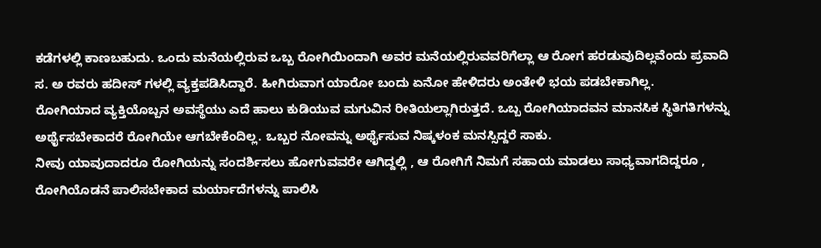ಕಡೆಗಳಲ್ಲಿ ಕಾಣಬಹುದು. ಒಂದು ಮನೆಯಲ್ಲಿರುವ ಒಬ್ಬ ರೋಗಿಯಿಂದಾಗಿ ಅವರ ಮನೆಯಲ್ಲಿರುವವರಿಗೆಲ್ಲಾ ಆ ರೋಗ ಹರಡುವುದಿಲ್ಲವೆಂದು ಪ್ರವಾದಿ ಸ. ಅ ರವರು ಹದೀಸ್ ಗಳಲ್ಲಿ ವ್ಯಕ್ತಪಡಿಸಿದ್ದಾರೆ. ಹೀಗಿರುವಾಗ ಯಾರೋ ಬಂದು ಏನೋ ಹೇಳಿದರು ಅಂತೇಳಿ ಭಯ ಪಡಬೇಕಾಗಿಲ್ಲ.
ರೋಗಿಯಾದ ವ್ಯಕ್ತಿಯೊಬ್ಬನ ಅವಸ್ಥೆಯು ಎದೆ ಹಾಲು ಕುಡಿಯುವ ಮಗುವಿನ ರೀತಿಯಲ್ಲಾಗಿರುತ್ತದೆ. ಒಬ್ಬ ರೋಗಿಯಾದವನ ಮಾನಸಿಕ ಸ್ಥಿತಿಗತಿಗಳನ್ನು ಅರ್ಥೈಸಬೇಕಾದರೆ ರೋಗಿಯೇ ಆಗಬೇಕೆಂದಿಲ್ಲ. ಒಬ್ಬರ ನೋವನ್ನು ಅರ್ಥೈಸುವ ನಿಷ್ಕಳಂಕ ಮನಸ್ಸಿದ್ದರೆ ಸಾಕು.
ನೀವು ಯಾವುದಾದರೂ ರೋಗಿಯನ್ನು ಸಂದರ್ಶಿಸಲು ಹೋಗುವವರೇ ಆಗಿದ್ದಲ್ಲಿ , ಆ ರೋಗಿಗೆ ನಿಮಗೆ ಸಹಾಯ ಮಾಡಲು ಸಾಧ್ಯವಾಗದಿದ್ದರೂ , ರೋಗಿಯೊಡನೆ ಪಾಲಿಸಬೇಕಾದ ಮರ್ಯಾದೆಗಳನ್ನು ಪಾಲಿಸಿ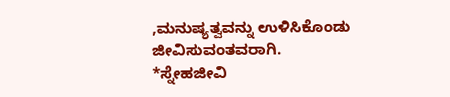,ಮನುಷ್ಯತ್ವವನ್ನು ಉಳಿಸಿಕೊಂಡು ಜೀವಿಸುವಂತವರಾಗಿ.
*ಸ್ನೇಹಜೀವಿ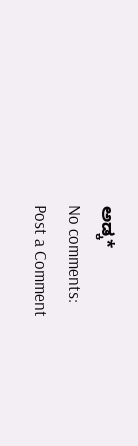ಅಡ್ಕ*
No comments:
Post a Comment